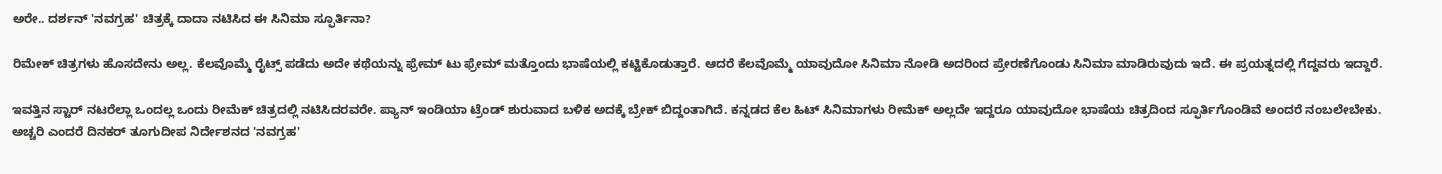ಅರೇ.. ದರ್ಶನ್ 'ನವಗ್ರಹ' ಚಿತ್ರಕ್ಕೆ ದಾದಾ ನಟಿಸಿದ ಈ ಸಿನಿಮಾ ಸ್ಫೂರ್ತಿನಾ?

ರಿಮೇಕ್ ಚಿತ್ರಗಳು ಹೊಸದೇನು ಅಲ್ಲ. ಕೆಲವೊಮ್ಮೆ ರೈಟ್ಸ್ ಪಡೆದು ಅದೇ ಕಥೆಯನ್ನು ಫ್ರೇಮ್ ಟು ಫ್ರೇಮ್ ಮತ್ತೊಂದು ಭಾಷೆಯಲ್ಲಿ ಕಟ್ಟಿಕೊಡುತ್ತಾರೆ. ಆದರೆ ಕೆಲವೊಮ್ಮೆ ಯಾವುದೋ ಸಿನಿಮಾ ನೋಡಿ ಅದರಿಂದ ಪ್ರೇರಣೆಗೊಂಡು ಸಿನಿಮಾ ಮಾಡಿರುವುದು ಇದೆ. ಈ ಪ್ರಯತ್ನದಲ್ಲಿ ಗೆದ್ದವರು ಇದ್ದಾರೆ.

ಇವತ್ತಿನ ಸ್ಟಾರ್ ನಟರೆಲ್ಲಾ ಒಂದಲ್ಲ ಒಂದು ರೀಮೆಕ್ ಚಿತ್ರದಲ್ಲಿ ನಟಿಸಿದರವರೇ. ಪ್ಯಾನ್ ಇಂಡಿಯಾ ಟ್ರೆಂಡ್ ಶುರುವಾದ ಬಳಿಕ ಅದಕ್ಕೆ ಬ್ರೇಕ್ ಬಿದ್ದಂತಾಗಿದೆ. ಕನ್ನಡದ ಕೆಲ ಹಿಟ್ ಸಿನಿಮಾಗಳು ರೀಮೆಕ್ ಅಲ್ಲದೇ ಇದ್ದರೂ ಯಾವುದೋ ಭಾಷೆಯ ಚಿತ್ರದಿಂದ ಸ್ಫೂರ್ತಿಗೊಂಡಿವೆ ಅಂದರೆ ನಂಬಲೇಬೇಕು. ಅಚ್ಚರಿ ಎಂದರೆ ದಿನಕರ್ ತೂಗುದೀಪ ನಿರ್ದೇಶನದ 'ನವಗ್ರಹ'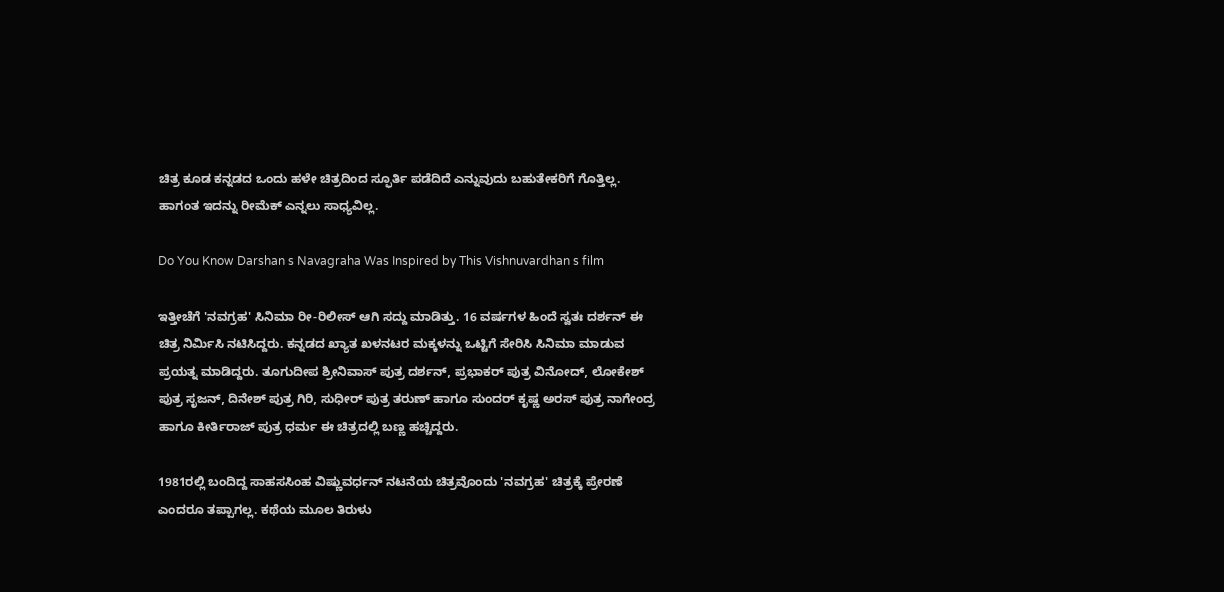ಚಿತ್ರ ಕೂಡ ಕನ್ನಡದ ಒಂದು ಹಳೇ ಚಿತ್ರದಿಂದ ಸ್ಫೂರ್ತಿ ಪಡೆದಿದೆ ಎನ್ನುವುದು ಬಹುತೇಕರಿಗೆ ಗೊತ್ತಿಲ್ಲ. ಹಾಗಂತ ಇದನ್ನು ರೀಮೆಕ್ ಎನ್ನಲು ಸಾಧ್ಯವಿಲ್ಲ.

Do You Know Darshan s Navagraha Was Inspired by This Vishnuvardhan s film

ಇತ್ತೀಚೆಗೆ 'ನವಗ್ರಹ' ಸಿನಿಮಾ ರೀ-ರಿಲೀಸ್ ಆಗಿ ಸದ್ದು ಮಾಡಿತ್ತು. 16 ವರ್ಷಗಳ ಹಿಂದೆ ಸ್ವತಃ ದರ್ಶನ್ ಈ ಚಿತ್ರ ನಿರ್ಮಿಸಿ ನಟಿಸಿದ್ದರು. ಕನ್ನಡದ ಖ್ಯಾತ ಖಳನಟರ ಮಕ್ಕಳನ್ನು ಒಟ್ಟಿಗೆ ಸೇರಿಸಿ ಸಿನಿಮಾ ಮಾಡುವ ಪ್ರಯತ್ನ ಮಾಡಿದ್ದರು. ತೂಗುದೀಪ ಶ್ರೀನಿವಾಸ್ ಪುತ್ರ ದರ್ಶನ್, ಪ್ರಭಾಕರ್ ಪುತ್ರ ವಿನೋದ್, ಲೋಕೇಶ್ ಪುತ್ರ ಸೃಜನ್, ದಿನೇಶ್ ಪುತ್ರ ಗಿರಿ, ಸುಧೀರ್ ಪುತ್ರ ತರುಣ್ ಹಾಗೂ ಸುಂದರ್ ಕೃಷ್ಣ ಅರಸ್ ಪುತ್ರ ನಾಗೇಂದ್ರ ಹಾಗೂ ಕೀರ್ತಿರಾಜ್ ಪುತ್ರ ಧರ್ಮ ಈ ಚಿತ್ರದಲ್ಲಿ ಬಣ್ಣ ಹಚ್ಚಿದ್ದರು.

1981ರಲ್ಲಿ ಬಂದಿದ್ದ ಸಾಹಸಸಿಂಹ ವಿಷ್ಣುವರ್ಧನ್ ನಟನೆಯ ಚಿತ್ರವೊಂದು 'ನವಗ್ರಹ' ಚಿತ್ರಕ್ಕೆ ಪ್ರೇರಣೆ ಎಂದರೂ ತಪ್ಪಾಗಲ್ಲ. ಕಥೆಯ ಮೂಲ ತಿರುಳು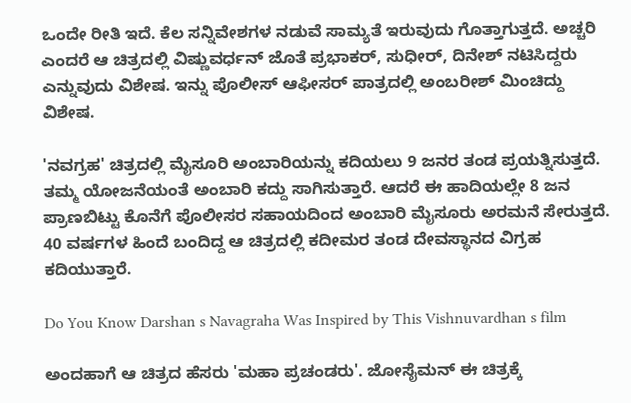ಒಂದೇ ರೀತಿ ಇದೆ. ಕೆಲ ಸನ್ನಿವೇಶಗಳ ನಡುವೆ ಸಾಮ್ಯತೆ ಇರುವುದು ಗೊತ್ತಾಗುತ್ತದೆ. ಅಚ್ಚರಿ ಎಂದರೆ ಆ ಚಿತ್ರದಲ್ಲಿ ವಿಷ್ಣುವರ್ಧನ್ ಜೊತೆ ಪ್ರಭಾಕರ್, ಸುಧೀರ್, ದಿನೇಶ್ ನಟಿಸಿದ್ದರು ಎನ್ನುವುದು ವಿಶೇಷ. ಇನ್ನು ಪೊಲೀಸ್ ಆಫೀಸರ್ ಪಾತ್ರದಲ್ಲಿ ಅಂಬರೀಶ್ ಮಿಂಚಿದ್ದು ವಿಶೇಷ.

'ನವಗ್ರಹ' ಚಿತ್ರದಲ್ಲಿ ಮೈಸೂರಿ ಅಂಬಾರಿಯನ್ನು ಕದಿಯಲು 9 ಜನರ ತಂಡ ಪ್ರಯತ್ನಿಸುತ್ತದೆ. ತಮ್ಮ ಯೋಜನೆಯಂತೆ ಅಂಬಾರಿ ಕದ್ದು ಸಾಗಿಸುತ್ತಾರೆ. ಆದರೆ ಈ ಹಾದಿಯಲ್ಲೇ 8 ಜನ ಪ್ರಾಣಬಿಟ್ಟು ಕೊನೆಗೆ ಪೊಲೀಸರ ಸಹಾಯದಿಂದ ಅಂಬಾರಿ ಮೈಸೂರು ಅರಮನೆ ಸೇರುತ್ತದೆ. 40 ವರ್ಷಗಳ ಹಿಂದೆ ಬಂದಿದ್ದ ಆ ಚಿತ್ರದಲ್ಲಿ ಕದೀಮರ ತಂಡ ದೇವಸ್ಥಾನದ ವಿಗ್ರಹ ಕದಿಯುತ್ತಾರೆ.

Do You Know Darshan s Navagraha Was Inspired by This Vishnuvardhan s film

ಅಂದಹಾಗೆ ಆ ಚಿತ್ರದ ಹೆಸರು 'ಮಹಾ ಪ್ರಚಂಡರು'. ಜೋಸೈಮನ್ ಈ ಚಿತ್ರಕ್ಕೆ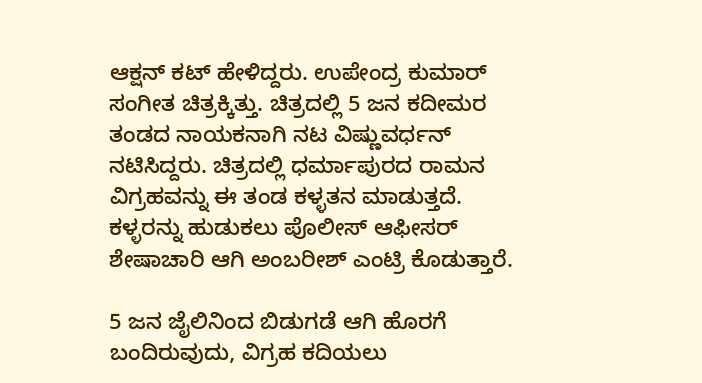ಆಕ್ಷನ್ ಕಟ್ ಹೇಳಿದ್ದರು. ಉಪೇಂದ್ರ ಕುಮಾರ್ ಸಂಗೀತ ಚಿತ್ರಕ್ಕಿತ್ತು. ಚಿತ್ರದಲ್ಲಿ 5 ಜನ ಕದೀಮರ ತಂಡದ ನಾಯಕನಾಗಿ ನಟ ವಿಷ್ಣುವರ್ಧನ್ ನಟಿಸಿದ್ದರು. ಚಿತ್ರದಲ್ಲಿ ಧರ್ಮಾಪುರದ ರಾಮನ ವಿಗ್ರಹವನ್ನು ಈ ತಂಡ ಕಳ್ಳತನ ಮಾಡುತ್ತದೆ. ಕಳ್ಳರನ್ನು ಹುಡುಕಲು ಪೊಲೀಸ್ ಆಫೀಸರ್ ಶೇಷಾಚಾರಿ ಆಗಿ ಅಂಬರೀಶ್ ಎಂಟ್ರಿ ಕೊಡುತ್ತಾರೆ.

5 ಜನ ಜೈಲಿನಿಂದ ಬಿಡುಗಡೆ ಆಗಿ ಹೊರಗೆ ಬಂದಿರುವುದು, ವಿಗ್ರಹ ಕದಿಯಲು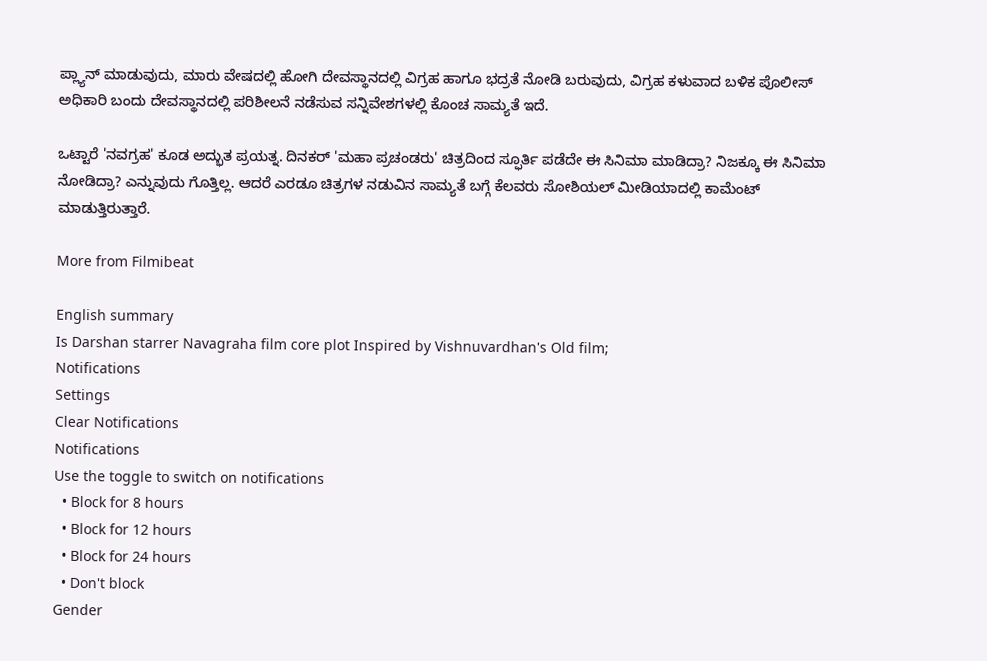ಪ್ಲ್ಯಾನ್ ಮಾಡುವುದು, ಮಾರು ವೇಷದಲ್ಲಿ ಹೋಗಿ ದೇವಸ್ಥಾನದಲ್ಲಿ ವಿಗ್ರಹ ಹಾಗೂ ಭದ್ರತೆ ನೋಡಿ ಬರುವುದು, ವಿಗ್ರಹ ಕಳುವಾದ ಬಳಿಕ ಪೊಲೀಸ್ ಅಧಿಕಾರಿ ಬಂದು ದೇವಸ್ಥಾನದಲ್ಲಿ ಪರಿಶೀಲನೆ ನಡೆಸುವ ಸನ್ನಿವೇಶಗಳಲ್ಲಿ ಕೊಂಚ ಸಾಮ್ಯತೆ ಇದೆ.

ಒಟ್ಟಾರೆ 'ನವಗ್ರಹ' ಕೂಡ ಅದ್ಭುತ ಪ್ರಯತ್ನ. ದಿನಕರ್ 'ಮಹಾ ಪ್ರಚಂಡರು' ಚಿತ್ರದಿಂದ ಸ್ಫೂರ್ತಿ ಪಡೆದೇ ಈ ಸಿನಿಮಾ ಮಾಡಿದ್ರಾ? ನಿಜಕ್ಕೂ ಈ ಸಿನಿಮಾ ನೋಡಿದ್ರಾ? ಎನ್ನುವುದು ಗೊತ್ತಿಲ್ಲ. ಆದರೆ ಎರಡೂ ಚಿತ್ರಗಳ ನಡುವಿನ ಸಾಮ್ಯತೆ ಬಗ್ಗೆ ಕೆಲವರು ಸೋಶಿಯಲ್ ಮೀಡಿಯಾದಲ್ಲಿ ಕಾಮೆಂಟ್ ಮಾಡುತ್ತಿರುತ್ತಾರೆ.

More from Filmibeat

English summary
Is Darshan starrer Navagraha film core plot Inspired by Vishnuvardhan's Old film;
Notifications
Settings
Clear Notifications
Notifications
Use the toggle to switch on notifications
  • Block for 8 hours
  • Block for 12 hours
  • Block for 24 hours
  • Don't block
Gender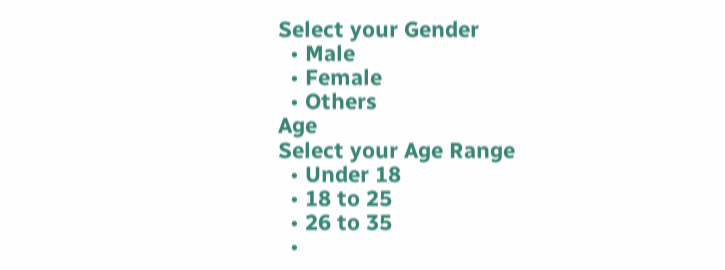Select your Gender
  • Male
  • Female
  • Others
Age
Select your Age Range
  • Under 18
  • 18 to 25
  • 26 to 35
  •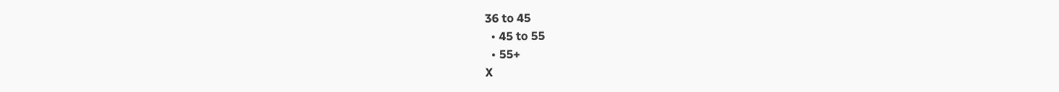36 to 45
  • 45 to 55
  • 55+
X